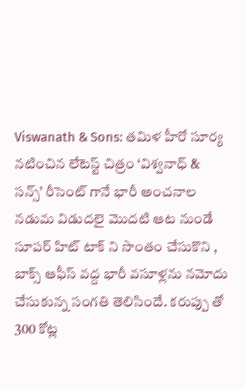Viswanath & Sons: తమిళ హీరో సూర్య నటించిన లేటెస్ట్ చిత్రం ‘విశ్వనాధ్ & సన్స్’ రీసెంట్ గానే భారీ అంచనాల నడుమ విడుదలై మొదటి ఆట నుండే సూపర్ హిట్ టాక్ ని సొంతం చేసుకొని , బాక్స్ ఆఫీస్ వద్ద భారీ వసూళ్లను నమోదు చేసుకున్న సంగతి తెలిసిందే. కరుప్పు తో 300 కోట్ల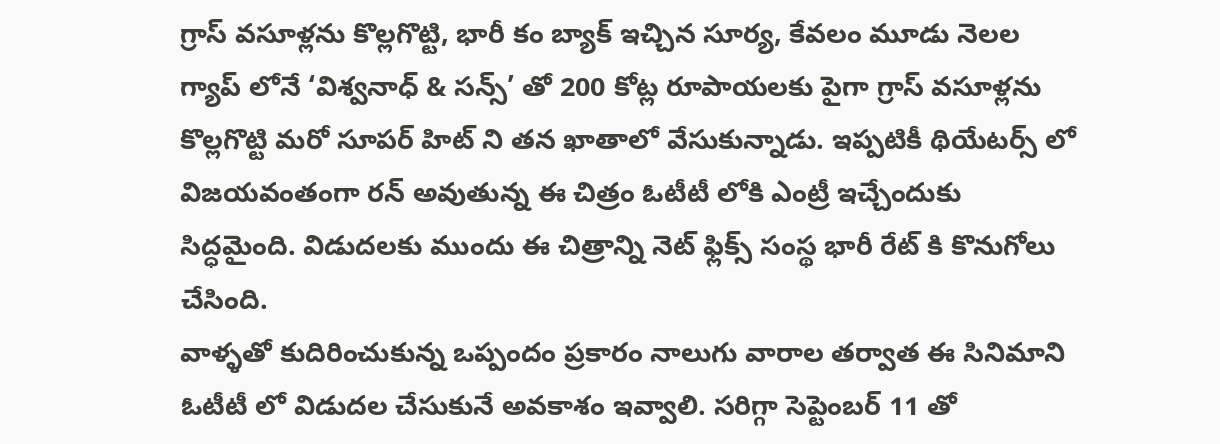గ్రాస్ వసూళ్లను కొల్లగొట్టి, భారీ కం బ్యాక్ ఇచ్చిన సూర్య, కేవలం మూడు నెలల గ్యాప్ లోనే ‘విశ్వనాధ్ & సన్స్’ తో 200 కోట్ల రూపాయలకు పైగా గ్రాస్ వసూళ్లను కొల్లగొట్టి మరో సూపర్ హిట్ ని తన ఖాతాలో వేసుకున్నాడు. ఇప్పటికీ థియేటర్స్ లో విజయవంతంగా రన్ అవుతున్న ఈ చిత్రం ఓటీటీ లోకి ఎంట్రీ ఇచ్చేందుకు సిద్ధమైంది. విడుదలకు ముందు ఈ చిత్రాన్ని నెట్ ఫ్లిక్స్ సంస్థ భారీ రేట్ కి కొనుగోలు చేసింది.
వాళ్ళతో కుదిరించుకున్న ఒప్పందం ప్రకారం నాలుగు వారాల తర్వాత ఈ సినిమాని ఓటీటీ లో విడుదల చేసుకునే అవకాశం ఇవ్వాలి. సరిగ్గా సెప్టెంబర్ 11 తో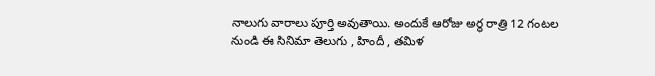నాలుగు వారాలు పూర్తి అవుతాయి. అందుకే ఆరోజు అర్థ రాత్రి 12 గంటల నుండి ఈ సినిమా తెలుగు , హిందీ , తమిళ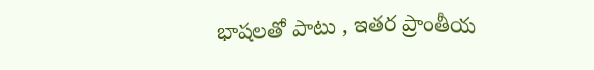భాషలతో పాటు , ఇతర ప్రాంతీయ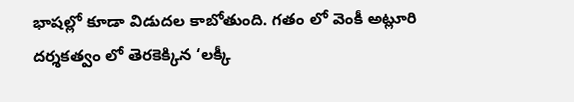భాషల్లో కూడా విడుదల కాబోతుంది. గతం లో వెంకీ అట్లూరి దర్శకత్వం లో తెరకెక్కిన ‘లక్కీ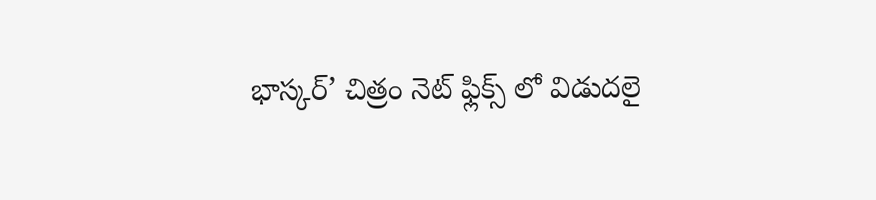భాస్కర్’ చిత్రం నెట్ ఫ్లిక్స్ లో విడుదలై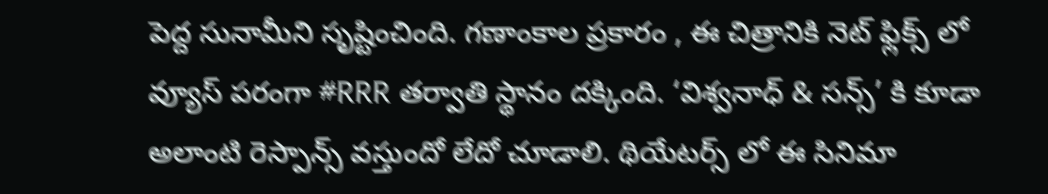పెద్ద సునామీని సృష్టించింది. గణాంకాల ప్రకారం , ఈ చిత్రానికి నెట్ ఫ్లిక్స్ లో వ్యూస్ పరంగా #RRR తర్వాతి స్థానం దక్కింది. ‘విశ్వనాధ్ & సన్స్’ కి కూడా అలాంటి రెస్పాన్స్ వస్తుందో లేదో చూడాలి. థియేటర్స్ లో ఈ సినిమా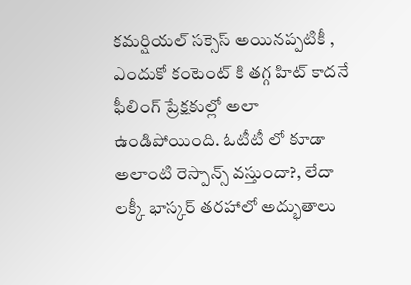కమర్షియల్ సక్సెస్ అయినప్పటికీ , ఎందుకో కంటెంట్ కి తగ్గ హిట్ కాదనే ఫీలింగ్ ప్రేక్షకుల్లో అలా ఉండిపోయింది. ఓటీటీ లో కూడా అలాంటి రెస్పాన్స్ వస్తుందా?, లేదా లక్కీ భాస్కర్ తరహాలో అద్భుతాలు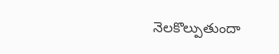నెలకొల్పుతుందా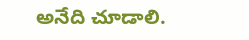అనేది చూడాలి.